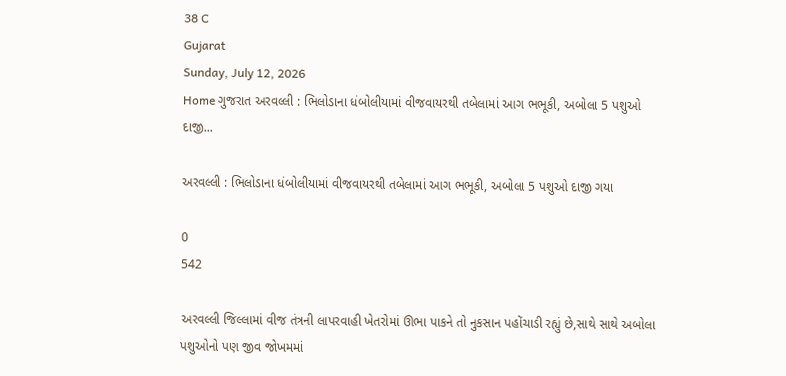38 C
Gujarat
Sunday, July 12, 2026
Home ગુજરાત અરવલ્લી : ભિલોડાના ધંબોલીયામાં વીજવાયરથી તબેલામાં આગ ભભૂકી, અબોલા 5 પશુઓ દાજી...

અરવલ્લી : ભિલોડાના ધંબોલીયામાં વીજવાયરથી તબેલામાં આગ ભભૂકી, અબોલા 5 પશુઓ દાજી ગયા

0
542

અરવલ્લી જિલ્લામાં વીજ તંત્રની લાપરવાહી ખેતરોમાં ઊભા પાકને તો નુકસાન પહોંચાડી રહ્યું છે,સાથે સાથે અબોલા પશુઓનો પણ જીવ જોખમમાં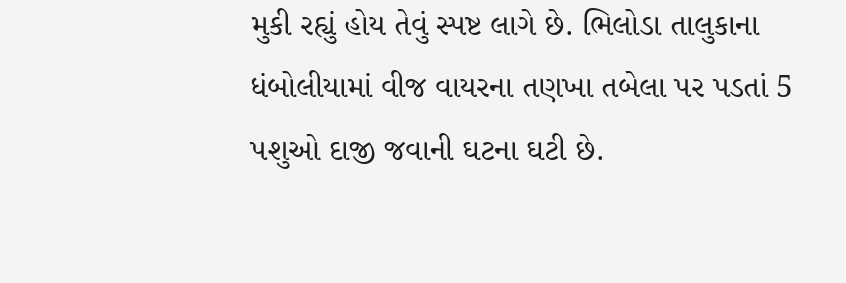મુકી રહ્યું હોય તેવું સ્પષ્ટ લાગે છે. ભિલોડા તાલુકાના ધંબોલીયામાં વીજ વાયરના તણખા તબેલા પર પડતાં 5 પશુઓ દાજી જવાની ઘટના ઘટી છે.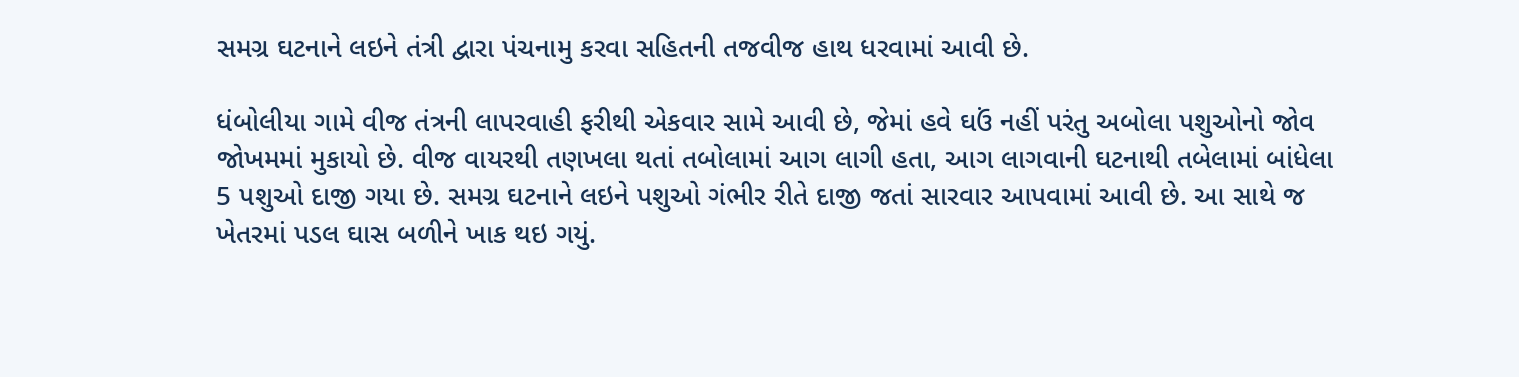સમગ્ર ઘટનાને લઇને તંત્રી દ્વારા પંચનામુ કરવા સહિતની તજવીજ હાથ ધરવામાં આવી છે.

ધંબોલીયા ગામે વીજ તંત્રની લાપરવાહી ફરીથી એકવાર સામે આવી છે, જેમાં હવે ઘઉં નહીં પરંતુ અબોલા પશુઓનો જોવ જોખમમાં મુકાયો છે. વીજ વાયરથી તણખલા થતાં તબોલામાં આગ લાગી હતા, આગ લાગવાની ઘટનાથી તબેલામાં બાંધેલા 5 પશુઓ દાજી ગયા છે. સમગ્ર ઘટનાને લઇને પશુઓ ગંભીર રીતે દાજી જતાં સારવાર આપવામાં આવી છે. આ સાથે જ ખેતરમાં પડલ ઘાસ બળીને ખાક થઇ ગયું.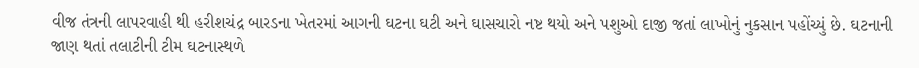વીજ તંત્રની લાપરવાહી થી હરીશચંદ્ર બારડના ખેતરમાં આગની ઘટના ઘટી અને ઘાસચારો નષ્ટ થયો અને પશુઓ દાજી જતાં લાખોનું નુકસાન પહોંચ્યું છે. ઘટનાની જાણ થતાં તલાટીની ટીમ ઘટનાસ્થળે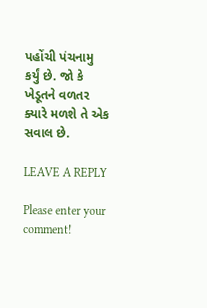પહોંચી પંચનામુ કર્યું છે. જો કે ખેડૂતને વળતર ક્યારે મળશે તે એક સવાલ છે.

LEAVE A REPLY

Please enter your comment!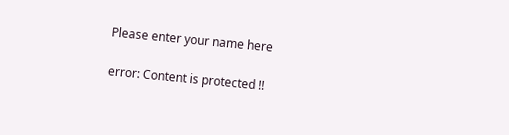Please enter your name here

error: Content is protected !!